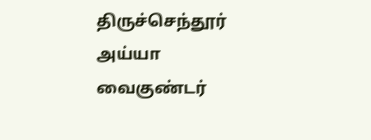திருச்செந்தூர் அய்யா வைகுண்டர்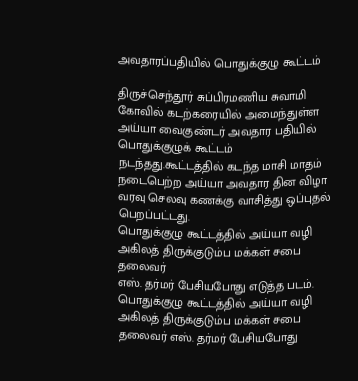அவதாரப்பதியில் பொதுக்குழு கூட்டம்

திருச்செந்தூர் சுப்பிரமணிய சுவாமி கோவில் கடற்கரையில் அமைந்துள்ள அய்யா வைகுண்டர் அவதார பதியில் பொதுக்குழுக் கூட்டம் நடந்தது.கூட்டத்தில் கடந்த மாசி மாதம் நடைபெற்ற அய்யா அவதார தின விழா வரவு செலவு கணக்கு வாசித்து ஒப்புதல் பெறப்பட்டது.
பொதுக்குழு கூட்டத்தில் அய்யா வழி அகிலத் திருக்குடும்ப மக்கள் சபை தலைவர்
எஸ். தர்மர் பேசியபோது எடுத்த படம்.
பொதுக்குழு கூட்டத்தில் அய்யா வழி அகிலத் திருக்குடும்ப மக்கள் சபை தலைவர் எஸ். தர்மர் பேசியபோது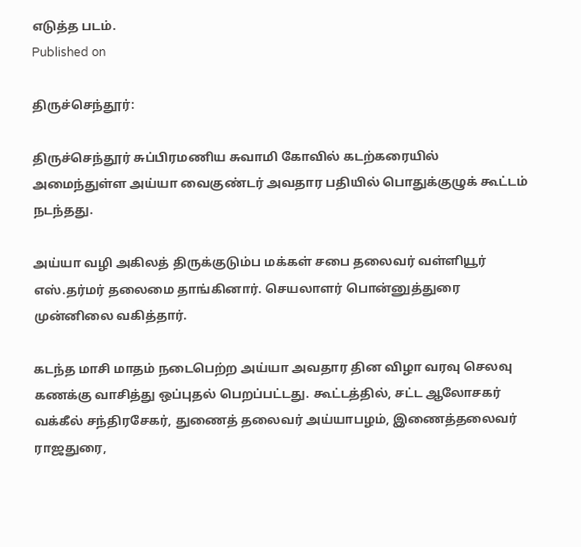எடுத்த படம்.
Published on

திருச்செந்தூர்:

திருச்செந்தூர் சுப்பிரமணிய சுவாமி கோவில் கடற்கரையில் அமைந்துள்ள அய்யா வைகுண்டர் அவதார பதியில் பொதுக்குழுக் கூட்டம் நடந்தது.

அய்யா வழி அகிலத் திருக்குடும்ப மக்கள் சபை தலைவர் வள்ளியூர் எஸ்.தர்மர் தலைமை தாங்கினார். செயலாளர் பொன்னுத்துரை முன்னிலை வகித்தார்.

கடந்த மாசி மாதம் நடைபெற்ற அய்யா அவதார தின விழா வரவு செலவு கணக்கு வாசித்து ஒப்புதல் பெறப்பட்டது. கூட்டத்தில், சட்ட ஆலோசகர் வக்கீல் சந்திரசேகர், துணைத் தலைவர் அய்யாபழம், இணைத்தலைவர் ராஜதுரை,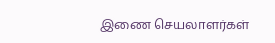இணை செயலாளர்கள்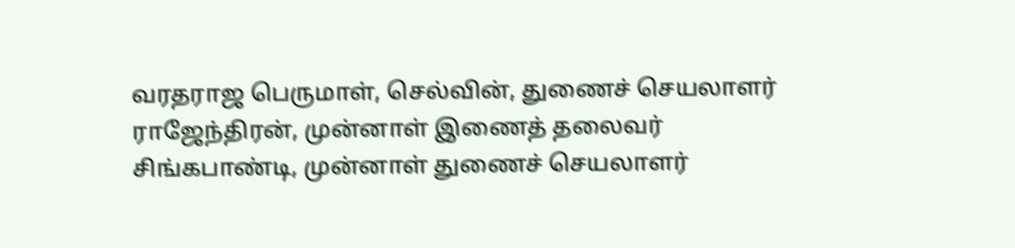வரதராஜ பெருமாள், செல்வின், துணைச் செயலாளர் ராஜேந்திரன், முன்னாள் இணைத் தலைவர் சிங்கபாண்டி, முன்னாள் துணைச் செயலாளர்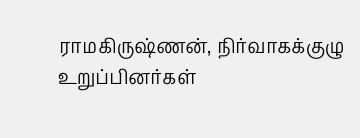ராமகிருஷ்ணன், நிர்வாகக்குழு உறுப்பினர்கள்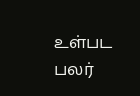உள்பட பலர்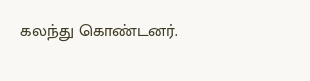கலந்து கொண்டனர்.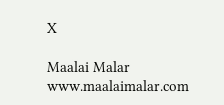X

Maalai Malar
www.maalaimalar.com